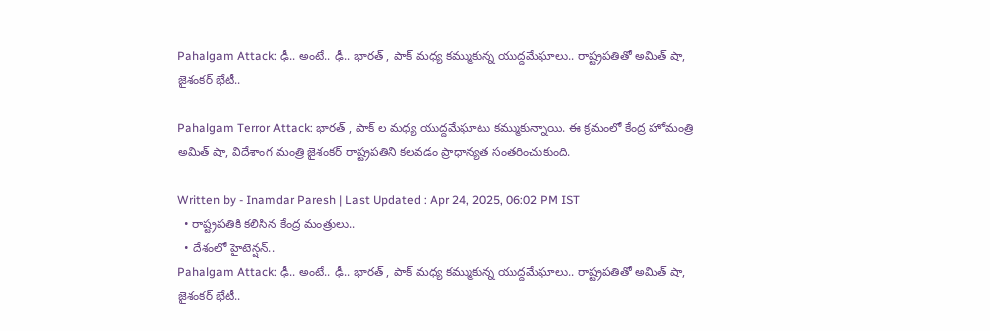Pahalgam Attack: ఢీ.. అంటే.. ఢీ.. భారత్ , పాక్ మధ్య కమ్ముకున్న యుద్దమేఘాలు.. రాష్ట్రపతితో అమిత్ షా, జైశంకర్ భేటీ..

Pahalgam Terror Attack: భారత్ , పాక్ ల మధ్య యుద్దమేఘాటు కమ్ముకున్నాయి. ఈ క్రమంలో కేంద్ర హోమంత్రి అమిత్ షా, విదేశాంగ మంత్రి జైశంకర్ రాష్ట్రపతిని కలవడం ప్రాధాన్యత సంతరించుకుంది.

Written by - Inamdar Paresh | Last Updated : Apr 24, 2025, 06:02 PM IST
  • రాష్ట్రపతికి కలిసిన కేంద్ర మంత్రులు..
  • దేశంలో హైటెన్షన్..
Pahalgam Attack: ఢీ.. అంటే.. ఢీ.. భారత్ , పాక్ మధ్య కమ్ముకున్న యుద్దమేఘాలు.. రాష్ట్రపతితో అమిత్ షా, జైశంకర్ భేటీ..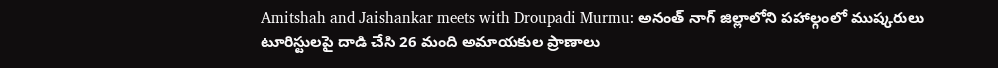Amitshah and Jaishankar meets with Droupadi Murmu: అనంత్ నాగ్ జిల్లాలోని పహాల్గంలో ముష్కరులు టూరిస్టులపై దాడి చేసి 26 మంది అమాయకుల ప్రాణాలు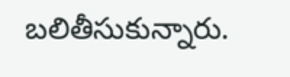బలితీసుకున్నారు.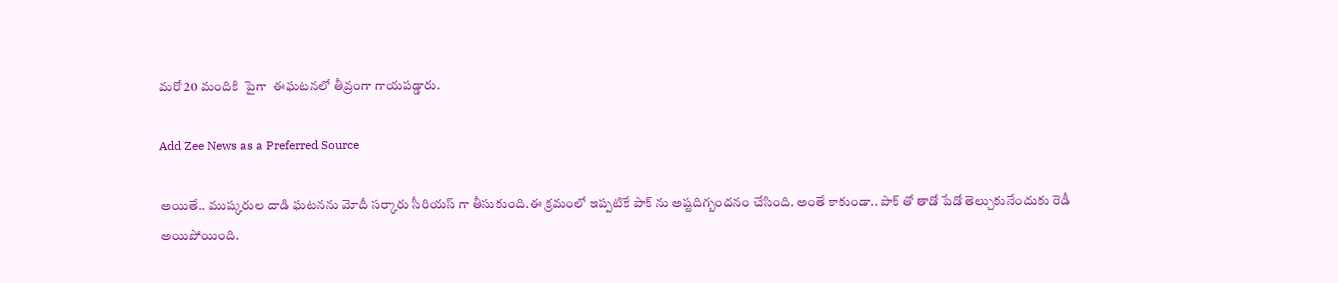మరో 20 మందికి  పైగా  ఈఘటనలో తీవ్రంగా గాయపడ్డారు.

Add Zee News as a Preferred Source

అయితే.. ముష్కరుల దాడి ఘటనను మోదీ సర్కారు సీరియస్ గా తీసుకుంది.ఈ క్రమంలో ఇప్పటికే పాక్ ను అష్టదిగ్బందనం చేసింది. అంతే కాకుండా.. పాక్ తో తాడో పేడో తెల్చుకునేందుకు రెడీ అయిపోయింది.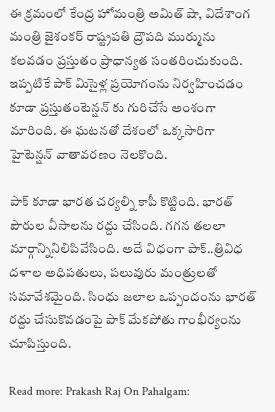ఈ క్రమంలో కేంద్ర హోమంత్రి అమిత్ షా, విదేశాంగ మంత్రి జైశంకర్ రాష్ట్రపతి ద్రౌపది ముర్మును కలవడం ప్రస్తుతం ప్రాధాన్యత సంతరించుకుంది. ఇప్పటికే పాక్ మిసైళ్ల ప్రయోగంను నిర్వహించడం కూడా ప్రస్తుతంటెన్షన్ కు గురిచేసే అంశంగా మారింది. ఈ ఘటనతో దేశంలో ఒక్కసారిగా హైటెన్షన్ వాతావరణం నెలకొంది.

పాక్ కూడా భారత చర్యల్ని కాపీ కొట్టింది. భారత్ పౌరుల వీసాలను రద్దు చేసింది. గగన తలలా మార్గాన్నినిలిపివేసింది. అదే విధంగా పాక్..త్రివిధ దళాల అధిపతులు, పలువురు మంత్రులతో సమావేశమైంది. సింధు జలాల ఒప్పందంను భారత్ రద్దు చేసుకొవడంపై పాక్ మేకపోతు గాంభీర్యంను చూపిస్తుంది.

Read more: Prakash Raj On Pahalgam: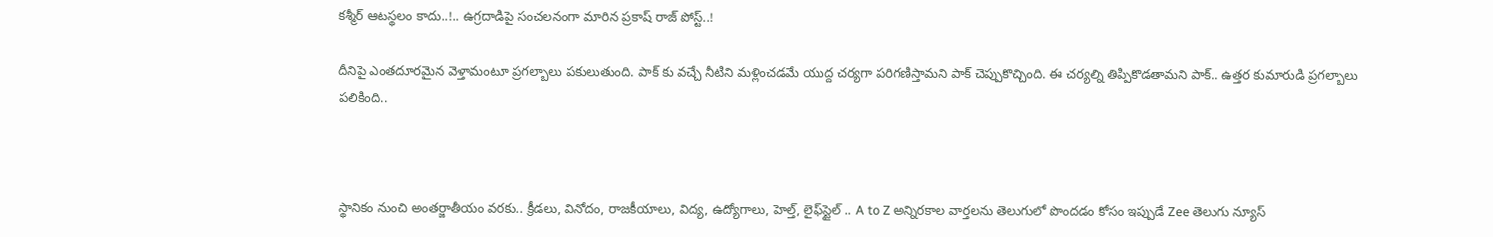కశ్మీర్ ఆటస్థలం కాదు..!.. ఉగ్రదాడిపై సంచలనంగా మారిన ప్రకాష్ రాజ్ పోస్ట్..!

దీనిపై ఎంతదూరమైన వెళ్తామంటూ ప్రగల్బాలు పకులుతుంది. పాక్ కు వచ్చే నీటిని మళ్లించడమే యుద్ద చర్యగా పరిగణిస్తామని పాక్ చెప్పుకొచ్చింది. ఈ చర్యల్ని తిప్పికొడతామని పాక్.. ఉత్తర కుమారుడి ప్రగల్బాలు పలికింది..



స్థానికం నుంచి అంతర్జాతీయం వరకు.. క్రీడలు, వినోదం, రాజకీయాలు, విద్య, ఉద్యోగాలు, హెల్త్, లైఫ్‌స్టైల్ .. A to Z అన్నిరకాల వార్తలను తెలుగులో పొందడం కోసం ఇప్పుడే Zee తెలుగు న్యూస్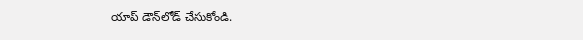యాప్ డౌన్‌లోడ్ చేసుకోండి.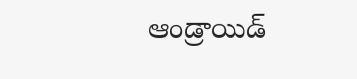ఆండ్రాయిడ్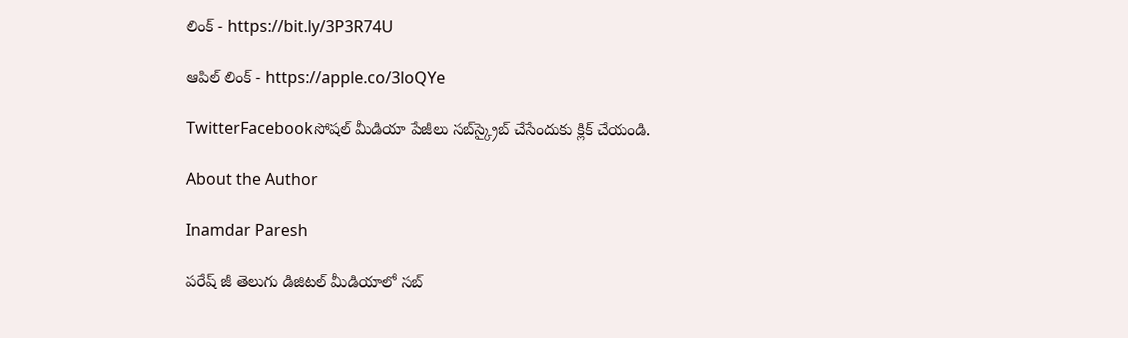లింక్ - https://bit.ly/3P3R74U

ఆపిల్ లింక్ - https://apple.co/3loQYe

TwitterFacebookసోషల్ మీడియా పేజీలు సబ్‌స్క్రైబ్ చేసేందుకు క్లిక్ చేయండి.

About the Author

Inamdar Paresh

పరేష్ జీ తెలుగు డిజిటల్ మీడియాలో సబ్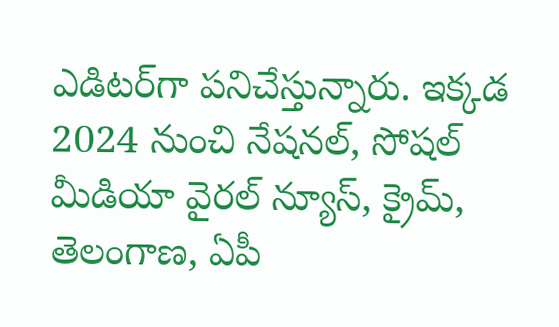ఎడిటర్‌గా పనిచేస్తున్నారు. ఇక్కడ 2024 నుంచి నేషనల్, సోషల్ మీడియా వైరల్ న్యూస్, క్రైమ్, తెలంగాణ, ఏపీ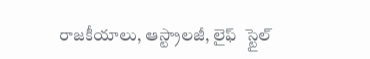రాజకీయాలు, ఆస్ట్రాలజీ, లైఫ్  స్టైల్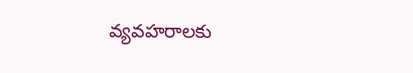వ్యవహరాలకు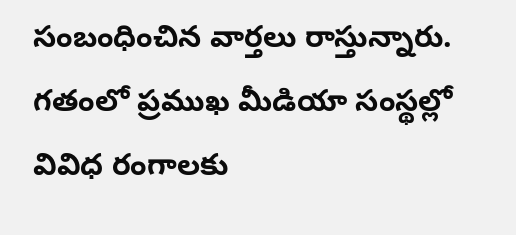సంబంధించిన వార్తలు రాస్తున్నారు. గతంలో ప్రముఖ మీడియా సంస్థల్లో వివిధ రంగాలకు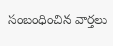సంబంధించిన వార్తలు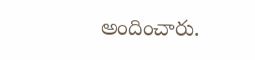అందించారు.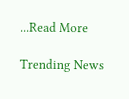...Read More

Trending News